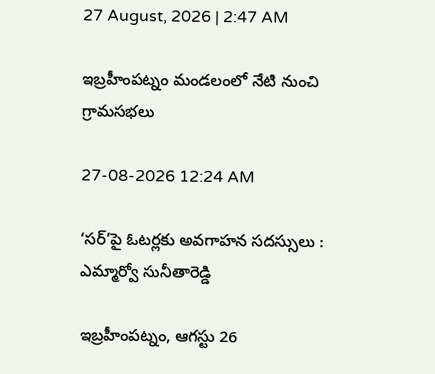27 August, 2026 | 2:47 AM

ఇబ్రహీంపట్నం మండలంలో నేటి నుంచి గ్రామసభలు

27-08-2026 12:24 AM

‘సర్’పై ఓటర్లకు అవగాహన సదస్సులు : ఎమ్మార్వో సునీతారెడ్డి

ఇబ్రహీంపట్నం, ఆగస్టు 26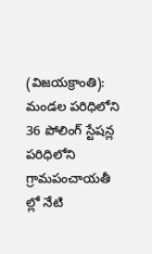(విజయక్రాంతి): మండల పరిధిలోని 36 పోలింగ్ స్టేషన్ల పరిధిలోని గ్రామపంచాయతీ ల్లో నేటి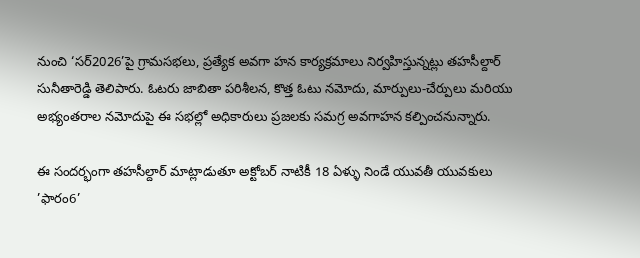నుంచి ‘సర్2026’పై గ్రామసభలు, ప్రత్యేక అవగా హన కార్యక్రమాలు నిర్వహిస్తున్నట్లు తహసీల్దార్ సునీతారెడ్డి తెలిపారు. ఓటరు జాబితా పరిశీలన, కొత్త ఓటు నమోదు, మార్పులు-చేర్పులు మరియు అభ్యంతరాల నమోదుపై ఈ సభల్లో అధికారులు ప్రజలకు సమగ్ర అవగాహన కల్పించనున్నారు.

ఈ సందర్భంగా తహసీల్దార్ మాట్లాడుతూ అక్టోబర్ నాటికీ 18 ఏళ్ళు నిండే యువతీ యువకులు ’ఫారం6’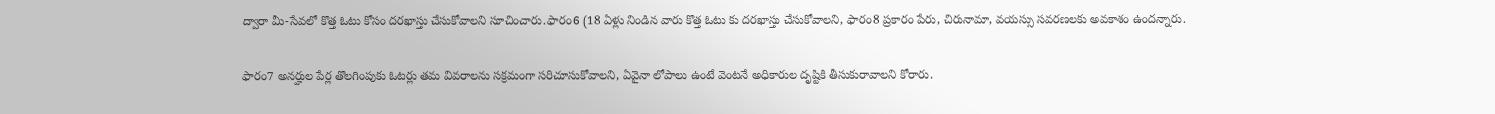ద్వారా మీ-సేవలో కొత్త ఓటు కోసం దరఖాస్తు చేసుకోవాలని సూచించారు.ఫారం6 (18 ఏళ్లు నిండిన వారు కొత్త ఓటు కు దరఖాస్తు చేసుకోవాలని, ఫారం8 ప్రకారం పేరు, చిరునామా, వయస్సు సవరణలకు అవకాశం ఉందన్నారు.

ఫారం7 అనర్హుల పేర్ల తొలగింపుకు ఓటర్లు తమ వివరాలను సక్రమంగా సరిచూసుకోవాలని, ఏవైనా లోపాలు ఉంటే వెంటనే అధికారుల దృష్టికి తీసుకురావాలని కోరారు.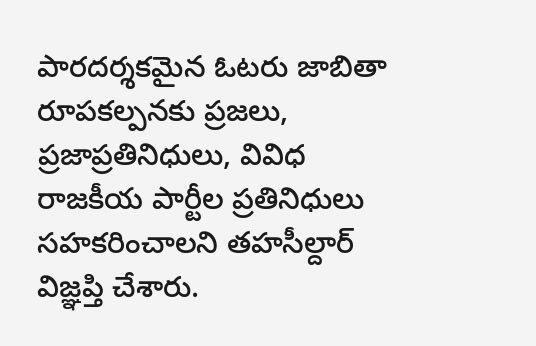పారదర్శకమైన ఓటరు జాబితా రూపకల్పనకు ప్రజలు, ప్రజాప్రతినిధులు, వివిధ రాజకీయ పార్టీల ప్రతినిధులు సహకరించాలని తహసీల్దార్ విజ్ఞప్తి చేశారు.